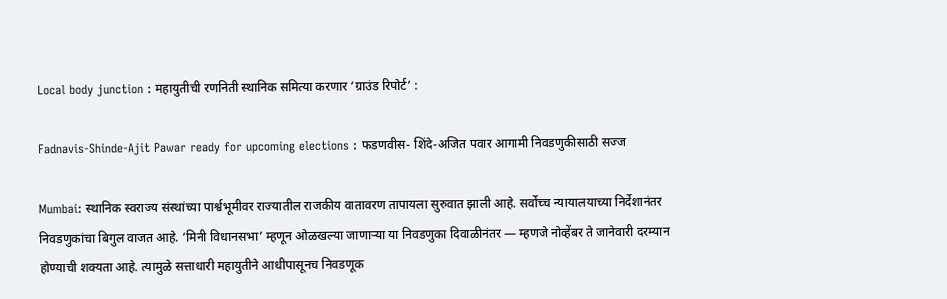Local body junction : महायुतीची रणनिती स्थानिक समित्या करणार ‘ग्राउंड रिपोर्ट’ :

Fadnavis-Shinde-Ajit Pawar ready for upcoming elections : फडणवीस- शिंदे-अजित पवार आगामी निवडणुकीसाठी सज्ज

Mumbai: स्थानिक स्वराज्य संस्थांच्या पार्श्वभूमीवर राज्यातील राजकीय वातावरण तापायला सुरुवात झाली आहे. सर्वोच्च न्यायालयाच्या निर्देशानंतर निवडणुकांचा बिगुल वाजत आहे. ‘मिनी विधानसभा’ म्हणून ओळखल्या जाणाऱ्या या निवडणुका दिवाळीनंतर — म्हणजे नोव्हेंबर ते जानेवारी दरम्यान होण्याची शक्यता आहे. त्यामुळे सत्ताधारी महायुतीने आधीपासूनच निवडणूक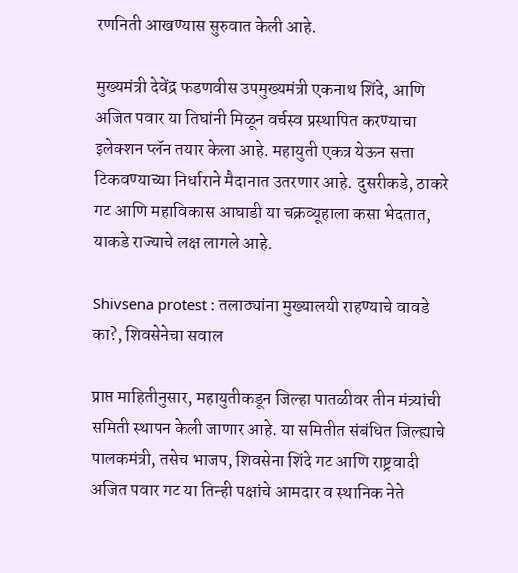रणनिती आखण्यास सुरुवात केली आहे.

मुख्यमंत्री देवेंद्र फडणवीस उपमुख्यमंत्री एकनाथ शिंदे, आणि अजित पवार या तिघांनी मिळून वर्चस्व प्रस्थापित करण्याचा इलेक्शन प्लॅन तयार केला आहे. महायुती एकत्र येऊन सत्ता टिकवण्याच्या निर्धाराने मैदानात उतरणार आहे. दुसरीकडे, ठाकरे गट आणि महाविकास आघाडी या चक्रव्यूहाला कसा भेदतात, याकडे राज्याचे लक्ष लागले आहे.

Shivsena protest : तलाठ्यांना मुख्यालयी राहण्याचे वावडे का?, शिवसेनेचा सवाल

प्राप्त माहितीनुसार, महायुतीकडून जिल्हा पातळीवर तीन मंत्र्यांची समिती स्थापन केली जाणार आहे. या समितीत संबंधित जिल्ह्याचे पालकमंत्री, तसेच भाजप, शिवसेना शिंदे गट आणि राष्ट्रवादी अजित पवार गट या तिन्ही पक्षांचे आमदार व स्थानिक नेते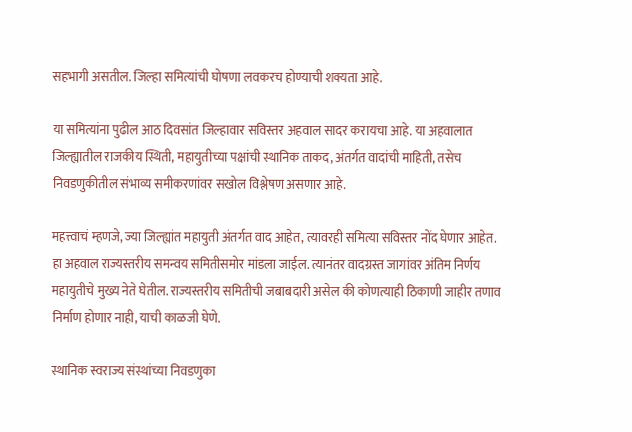सहभागी असतील. जिल्हा समित्यांची घोषणा लवकरच होण्याची शक्यता आहे.

या समित्यांना पुढील आठ दिवसांत जिल्हावार सविस्तर अहवाल सादर करायचा आहे. या अहवालात जिल्ह्यातील राजकीय स्थिती, महायुतीच्या पक्षांची स्थानिक ताकद, अंतर्गत वादांची माहिती, तसेच निवडणुकीतील संभाव्य समीकरणांवर सखोल विश्लेषण असणार आहे.

महत्त्वाचं म्हणजे, ज्या जिल्ह्यांत महायुती अंतर्गत वाद आहेत, त्यावरही समित्या सविस्तर नोंद घेणार आहेत. हा अहवाल राज्यस्तरीय समन्वय समितीसमोर मांडला जाईल. त्यानंतर वादग्रस्त जागांवर अंतिम निर्णय महायुतीचे मुख्य नेते घेतील. राज्यस्तरीय समितीची जबाबदारी असेल की कोणत्याही ठिकाणी जाहीर तणाव निर्माण होणार नाही, याची काळजी घेणे.

स्थानिक स्वराज्य संस्थांच्या निवडणुका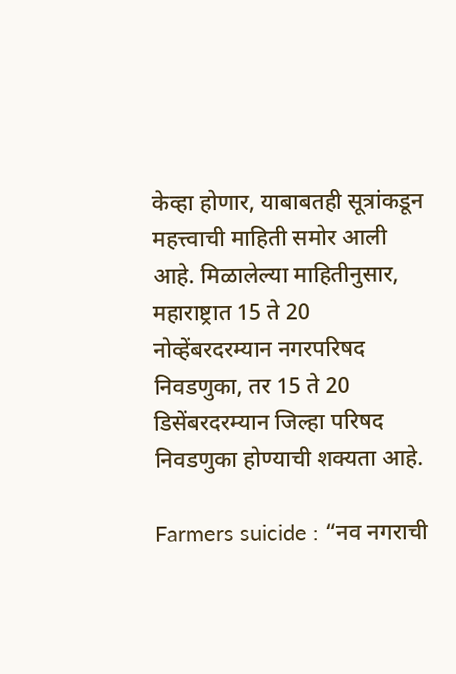केव्हा होणार, याबाबतही सूत्रांकडून महत्त्वाची माहिती समोर आली आहे. मिळालेल्या माहितीनुसार, महाराष्ट्रात 15 ते 20 नोव्हेंबरदरम्यान नगरपरिषद निवडणुका, तर 15 ते 20 डिसेंबरदरम्यान जिल्हा परिषद निवडणुका होण्याची शक्यता आहे.

Farmers suicide : “नव नगराची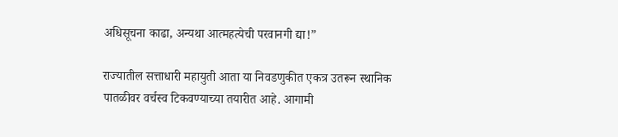अधिसूचना काढा, अन्यथा आत्महत्येची परवानगी द्या!”

राज्यातील सत्ताधारी महायुती आता या निवडणुकीत एकत्र उतरून स्थानिक पातळीवर वर्चस्व टिकवण्याच्या तयारीत आहे. आगामी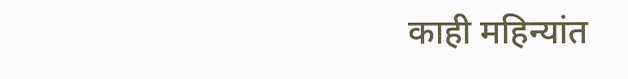काही महिन्यांत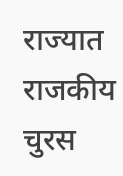राज्यात राजकीय चुरस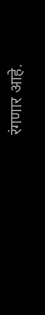रंगणार आहे.